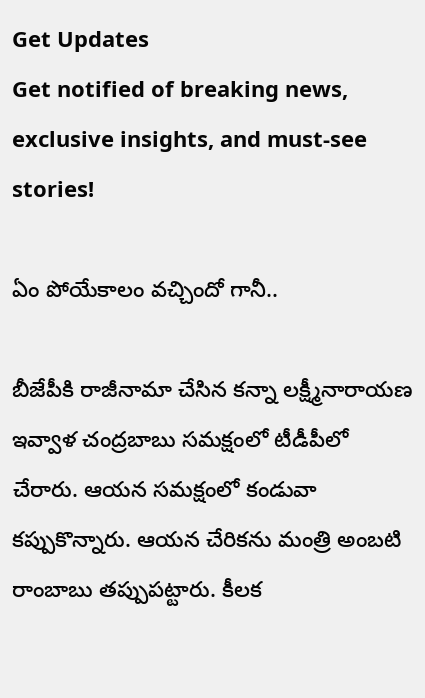Get Updates
Get notified of breaking news, exclusive insights, and must-see stories!

ఏం పోయేకాలం వచ్చిందో గానీ..

బీజేపీకి రాజీనామా చేసిన కన్నా లక్ష్మీనారాయణ ఇవ్వాళ చంద్రబాబు సమక్షంలో టీడీపీలో చేరారు. ఆయన సమక్షంలో కండువా కప్పుకొన్నారు. ఆయన చేరికను మంత్రి అంబటి రాంబాబు తప్పుపట్టారు. కీలక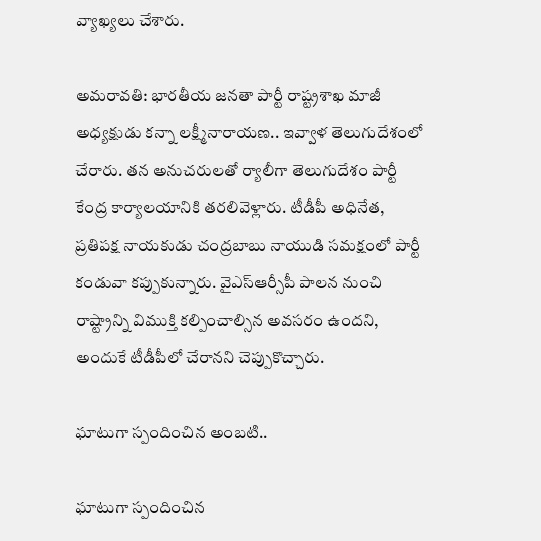వ్యాఖ్యలు చేశారు.

అమరావతి: భారతీయ జనతా పార్టీ రాష్ట్రశాఖ మాజీ అధ్యక్షుడు కన్నా లక్ష్మీనారాయణ.. ఇవ్వాళ తెలుగుదేశంలో చేరారు. తన అనుచరులతో ర్యాలీగా తెలుగుదేశం పార్టీ కేంద్ర కార్యాలయానికి తరలివెళ్లారు. టీడీపీ అధినేత, ప్రతిపక్ష నాయకుడు చంద్రబాబు నాయుడి సమక్షంలో పార్టీ కండువా కప్పుకున్నారు. వైఎస్ఆర్సీపీ పాలన నుంచి రాష్ట్రాన్ని విముక్తి కల్పించాల్సిన అవసరం ఉందని, అందుకే టీడీపీలో చేరానని చెప్పుకొచ్చారు.

ఘాటుగా స్పందించిన అంబటి..

ఘాటుగా స్పందించిన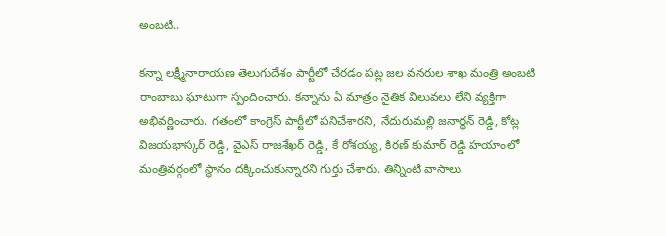అంబటి..

కన్నా లక్ష్మీనారాయణ తెలుగుదేశం పార్టీలో చేరడం పట్ల జల వనరుల శాఖ మంత్రి అంబటి రాంబాబు ఘాటుగా స్పందించారు. కన్నాను ఏ మాత్రం నైతిక విలువలు లేని వ్యక్తిగా అభివర్ణించారు. గతంలో కాంగ్రెస్ పార్టీలో పనిచేశారని, నేదురుమల్లి జనార్ధన్ రెడ్డి, కోట్ల విజయభాస్కర్ రెడ్డి, వైఎస్ రాజశేఖర్ రెడ్డి, కే రోశయ్య, కిరణ్ కుమార్ రెడ్డి హయాంలో మంత్రివర్గంలో స్థానం దక్కించుకున్నారని గుర్తు చేశారు. తిన్నింటి వాసాలు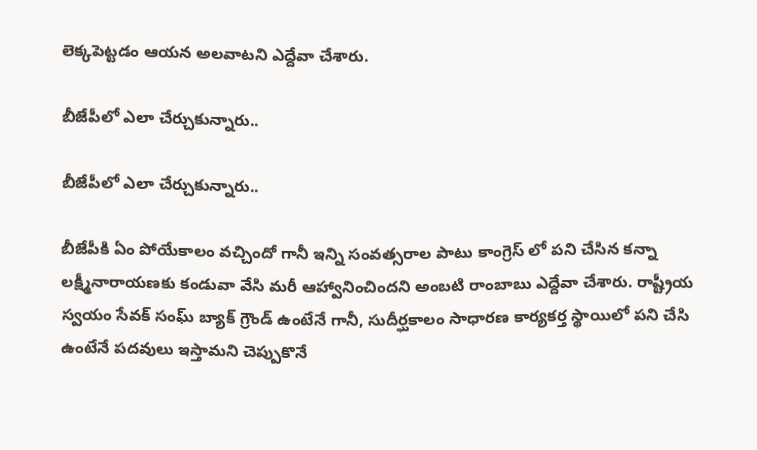లెక్కపెట్టడం ఆయన అలవాటని ఎద్దేవా చేశారు.

బీజేపీలో ఎలా చేర్చుకున్నారు..

బీజేపీలో ఎలా చేర్చుకున్నారు..

బీజేపీకి ఏం పోయేకాలం వచ్చిందో గానీ ఇన్ని సంవత్సరాల పాటు కాంగ్రెస్ లో పని చేసిన కన్నా లక్ష్మీనారాయణకు కండువా వేసి మరీ ఆహ్వానించిందని అంబటి రాంబాబు ఎద్దేవా చేశారు. రాష్ట్రీయ స్వయం సేవక్ సంఘ్ బ్యాక్ గ్రౌండ్ ఉంటేనే గానీ, సుదీర్ఘకాలం సాధారణ కార్యకర్త స్థాయిలో పని చేసి ఉంటేనే పదవులు ఇస్తామని చెప్పుకొనే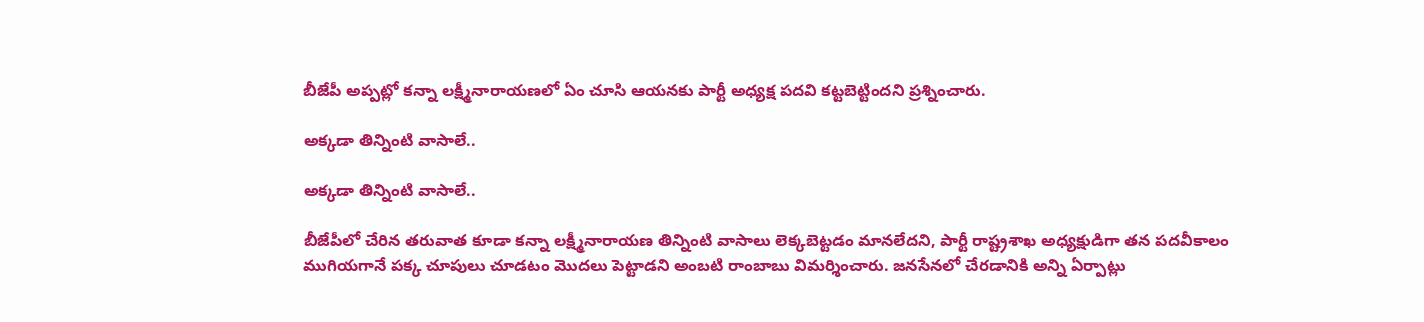బీజేపీ అప్పట్లో కన్నా లక్ష్మీనారాయణలో ఏం చూసి ఆయనకు పార్టీ అధ్యక్ష పదవి కట్టబెట్టిందని ప్రశ్నించారు.

అక్కడా తిన్నింటి వాసాలే..

అక్కడా తిన్నింటి వాసాలే..

బీజేపీలో చేరిన తరువాత కూడా కన్నా లక్ష్మీనారాయణ తిన్నింటి వాసాలు లెక్కబెట్టడం మానలేదని, పార్టీ రాష్ట్రశాఖ అధ్యక్షుడిగా తన పదవీకాలం ముగియగానే పక్క చూపులు చూడటం మొదలు పెట్టాడని అంబటి రాంబాబు విమర్శించారు. జనసేనలో చేరడానికి అన్ని ఏర్పాట్లు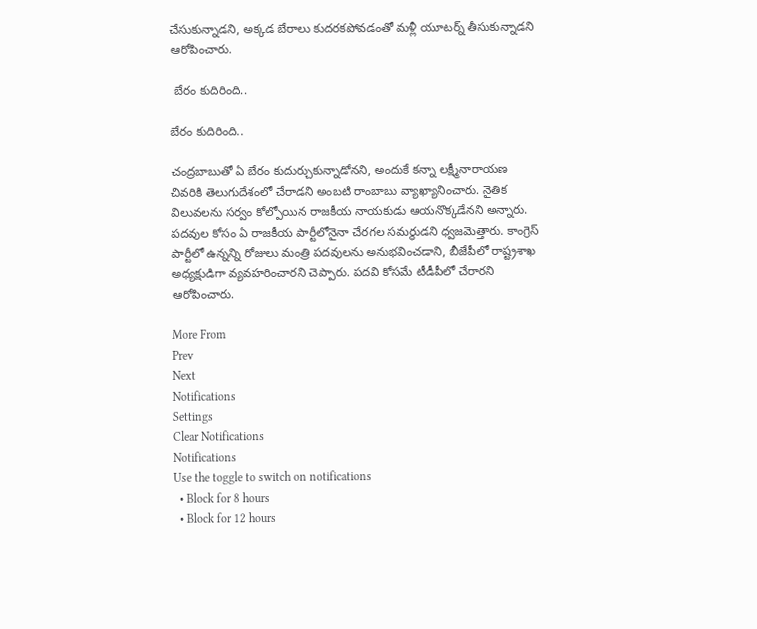చేసుకున్నాడని, అక్కడ బేరాలు కుదరకపోవడంతో మళ్లీ యూటర్న్ తీసుకున్నాడని ఆరోపించారు.

 బేరం కుదిరింది..

బేరం కుదిరింది..

చంద్రబాబుతో ఏ బేరం కుదుర్చుకున్నాడోనని, అందుకే కన్నా లక్ష్మీనారాయణ చివరికి తెలుగుదేశంలో చేరాడని అంబటి రాంబాబు వ్యాఖ్యానించారు. నైతిక విలువలను సర్వం కోల్పోయిన రాజకీయ నాయకుడు ఆయనొక్కడేనని అన్నారు. పదవుల కోసం ఏ రాజకీయ పార్టీలోనైనా చేరగల సమర్థుడని ధ్వజమెత్తారు. కాంగ్రెస్ పార్టీలో ఉన్నన్ని రోజులు మంత్రి పదవులను అనుభవించడాని, బీజేపీలో రాష్ట్రశాఖ అధ్యక్షుడిగా వ్యవహరించారని చెప్పారు. పదవి కోసమే టీడీపీలో చేరారని ఆరోపించారు.

More From
Prev
Next
Notifications
Settings
Clear Notifications
Notifications
Use the toggle to switch on notifications
  • Block for 8 hours
  • Block for 12 hours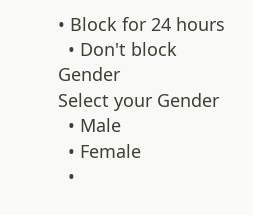• Block for 24 hours
  • Don't block
Gender
Select your Gender
  • Male
  • Female
  •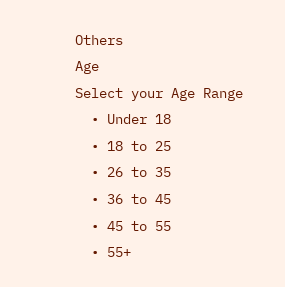Others
Age
Select your Age Range
  • Under 18
  • 18 to 25
  • 26 to 35
  • 36 to 45
  • 45 to 55
  • 55+